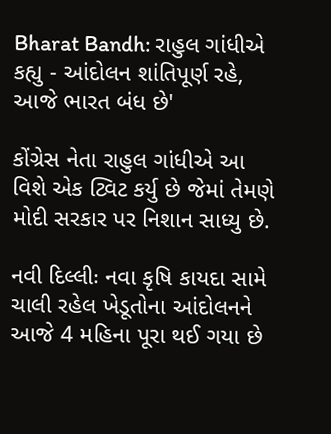Bharat Bandh: રાહુલ ગાંધીએ કહ્યુ - આંદોલન શાંતિપૂર્ણ રહે, આજે ભારત બંધ છે'

કોંગ્રેસ નેતા રાહુલ ગાંધીએ આ વિશે એક ટ્વિટ કર્યુ છે જેમાં તેમણે મોદી સરકાર પર નિશાન સાધ્યુ છે.

નવી દિલ્લીઃ નવા કૃષિ કાયદા સામે ચાલી રહેલ ખેડૂતોના આંદોલનને આજે 4 મહિના પૂરા થઈ ગયા છે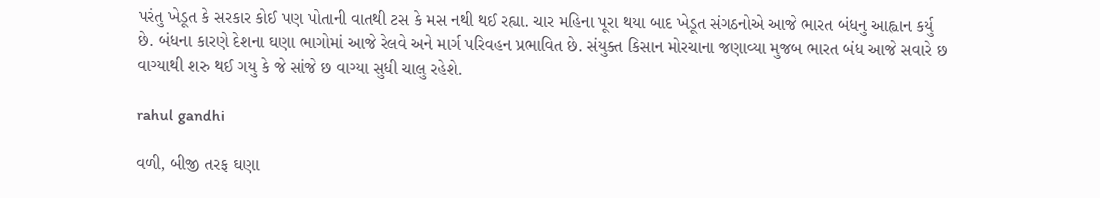પરંતુ ખેડૂત કે સરકાર કોઈ પણ પોતાની વાતથી ટસ કે મસ નથી થઈ રહ્યા. ચાર મહિના પૂરા થયા બાદ ખેડૂત સંગઠનોએ આજે ભારત બંધનુ આહ્વાન કર્યુ છે. બંધના કારણે દેશના ઘણા ભાગોમાં આજે રેલવે અને માર્ગ પરિવહન પ્રભાવિત છે. સંયુક્ત કિસાન મોરચાના જણાવ્યા મુજબ ભારત બંધ આજે સવારે છ વાગ્યાથી શરુ થઈ ગયુ કે જે સાંજે છ વાગ્યા સુધી ચાલુ રહેશે.

rahul gandhi

વળી, બીજી તરફ ઘણા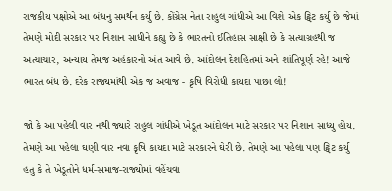રાજકીય પક્ષોએ આ બંધનુ સમર્થન કર્યુ છે. કોંગ્રેસ નેતા રાહુલ ગાંધીએ આ વિશે એક ટ્વિટ કર્યુ છે જેમાં તેમણે મોદી સરકાર પર નિશાન સાધીને કહ્યુ છે કે ભારતનો ઈતિહાસ સાક્ષી છે કે સત્યાગ્રહથી જ અત્યાચાર, અન્યાય તેમજ અહંકારનો અંત આવે છે. આંદોલન દેશહિતમાં અને શાંતિપૂર્ણ રહે! આજે ભારત બંધ છે. દરેક રાજ્યમાંથી એક જ અવાજ - કૃષિ વિરોધી કાયદા પાછા લો!

જો કે આ પહેલી વાર નથી જ્યારે રાહુલ ગાંધીએ ખેડૂત આંદોલન માટે સરકાર પર નિશાન સાધ્યુ હોય. તેમણે આ પહેલા ઘણી વાર નવા કૃષિ કાયદા માટે સરકારને ઘેરી છે. તેમણે આ પહેલા પણ ટ્વિટ કર્યુ હતુ કે તે ખેડૂતોને ધર્મ-સમાજ-રાજ્યોમાં વહેંચવા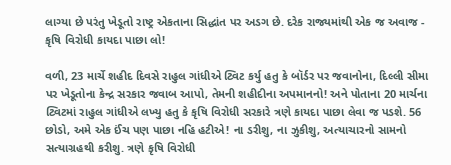લાગ્યા છે પરંતુ ખેડૂતો રાષ્ટ્ર એકતાના સિદ્ધાંત પર અડગ છે. દરેક રાજ્યમાંથી એક જ અવાજ - કૃષિ વિરોધી કાયદા પાછા લો!

વળી, 23 માર્ચે શહીદ દિવસે રાહુલ ગાંધીએ ટ્વિટ કર્યુ હતુ કે બૉર્ડર પર જવાનોના, દિલ્લી સીમા પર ખેડૂતોના કેન્દ્ર સરકાર જવાબ આપો, તેમની શહીદીના અપમાનનો! અને પોતાના 20 માર્ચના ટ્વિટમાં રાહુલ ગાંધીએ લખ્યુ હતુ કે કૃષિ વિરોધી સરકારે ત્રણે કાયદા પાછા લેવા જ પડશે. 56 છોડો, અમે એક ઈંચ પણ પાછા નહિ હટીએ! ના ડરીશુ, ના ઝુકીશુ, અત્યાચારનો સામનો સત્યાગ્રહથી કરીશુ. ત્રણે કૃષિ વિરોધી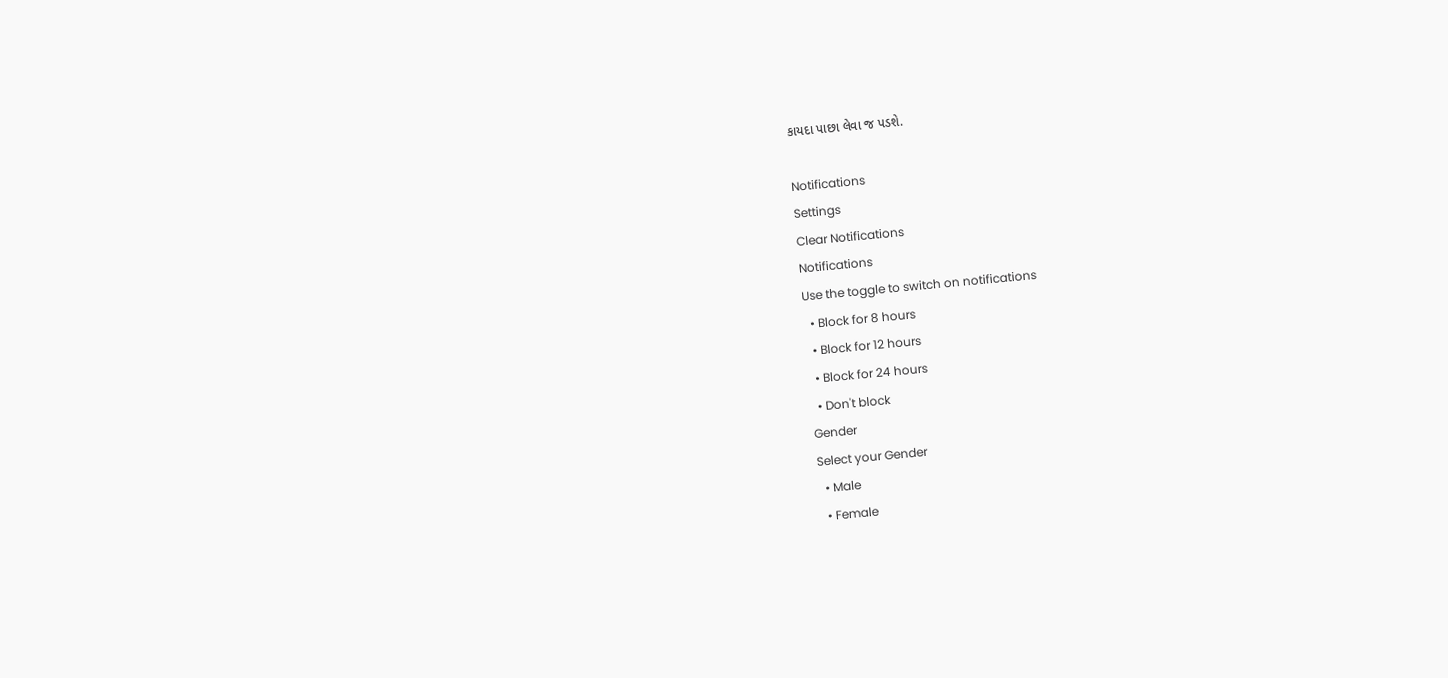કાયદા પાછા લેવા જ પડશે.

Notifications
Settings
Clear Notifications
Notifications
Use the toggle to switch on notifications
  • Block for 8 hours
  • Block for 12 hours
  • Block for 24 hours
  • Don't block
Gender
Select your Gender
  • Male
  • Female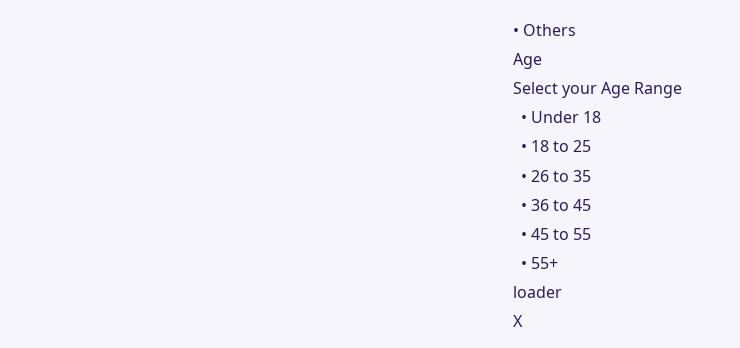• Others
Age
Select your Age Range
  • Under 18
  • 18 to 25
  • 26 to 35
  • 36 to 45
  • 45 to 55
  • 55+
loader
X